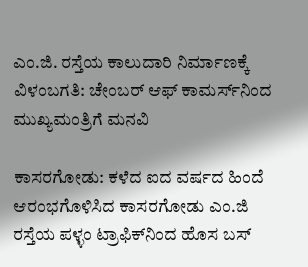ಎಂ.ಜಿ. ರಸ್ತೆಯ ಕಾಲುದಾರಿ ನಿರ್ಮಾಣಕ್ಕೆ ವಿಳಂಬಗತಿ: ಚೇಂಬರ್ ಆಫ್ ಕಾಮರ್ಸ್‌ನಿಂದ ಮುಖ್ಯಮಂತ್ರಿಗೆ ಮನವಿ

ಕಾಸರಗೋಡು: ಕಳೆದ ಐದ ವರ್ಷದ ಹಿಂದೆ ಆರಂಭಗೊಳಿಸಿದ ಕಾಸರಗೋಡು ಎಂ.ಜಿ ರಸ್ತೆಯ ಪಳ್ಳಂ ಟ್ರಾಫಿಕ್‌ನಿಂದ ಹೊಸ ಬಸ್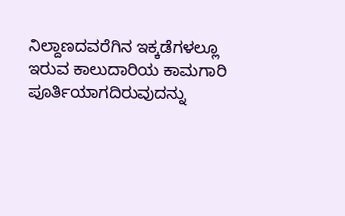ನಿಲ್ದಾಣದವರೆಗಿನ ಇಕ್ಕಡೆಗಳಲ್ಲೂ ಇರುವ ಕಾಲುದಾರಿಯ ಕಾಮಗಾರಿ ಪೂರ್ತಿಯಾಗದಿರುವುದನ್ನು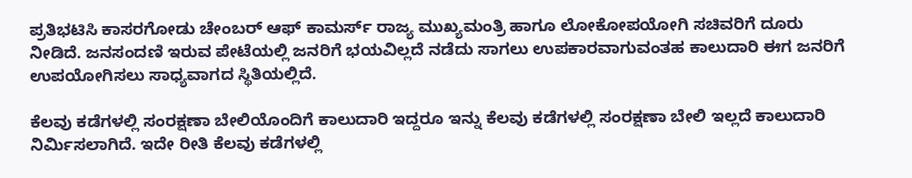ಪ್ರತಿಭಟಿಸಿ ಕಾಸರಗೋಡು ಚೇಂಬರ್ ಆಫ್ ಕಾಮರ್ಸ್ ರಾಜ್ಯ ಮುಖ್ಯಮಂತ್ರಿ ಹಾಗೂ ಲೋಕೋಪಯೋಗಿ ಸಚಿವರಿಗೆ ದೂರು ನೀಡಿದೆ. ಜನಸಂದಣಿ ಇರುವ ಪೇಟೆಯಲ್ಲಿ ಜನರಿಗೆ ಭಯವಿಲ್ಲದೆ ನಡೆದು ಸಾಗಲು ಉಪಕಾರವಾಗುವಂತಹ ಕಾಲುದಾರಿ ಈಗ ಜನರಿಗೆ ಉಪಯೋಗಿಸಲು ಸಾಧ್ಯವಾಗದ ಸ್ಥಿತಿಯಲ್ಲಿದೆ.

ಕೆಲವು ಕಡೆಗಳಲ್ಲಿ ಸಂರಕ್ಷಣಾ ಬೇಲಿಯೊಂದಿಗೆ ಕಾಲುದಾರಿ ಇದ್ದರೂ ಇನ್ನು ಕೆಲವು ಕಡೆಗಳಲ್ಲಿ ಸಂರಕ್ಷಣಾ ಬೇಲಿ ಇಲ್ಲದೆ ಕಾಲುದಾರಿ ನಿರ್ಮಿಸಲಾಗಿದೆ. ಇದೇ ರೀತಿ ಕೆಲವು ಕಡೆಗಳಲ್ಲಿ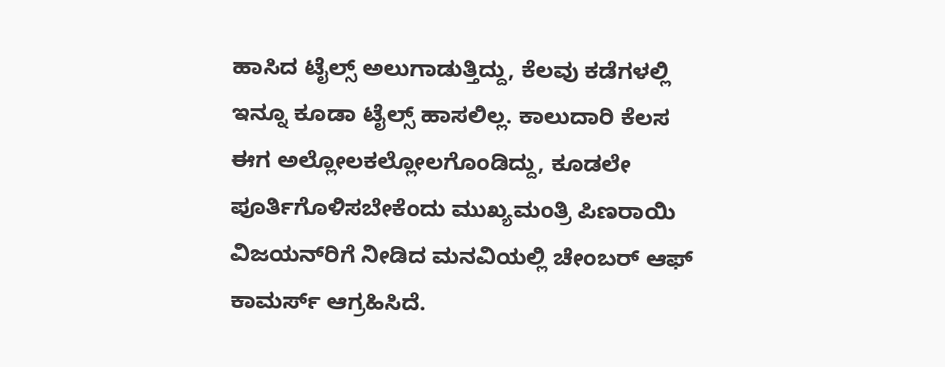ಹಾಸಿದ ಟೈಲ್ಸ್ ಅಲುಗಾಡುತ್ತಿದ್ದು, ಕೆಲವು ಕಡೆಗಳಲ್ಲಿ ಇನ್ನೂ ಕೂಡಾ ಟೈಲ್ಸ್ ಹಾಸಲಿಲ್ಲ. ಕಾಲುದಾರಿ ಕೆಲಸ ಈಗ ಅಲ್ಲೋಲಕಲ್ಲೋಲಗೊಂಡಿದ್ದು, ಕೂಡಲೇ ಪೂರ್ತಿಗೊಳಿಸಬೇಕೆಂದು ಮುಖ್ಯಮಂತ್ರಿ ಪಿಣರಾಯಿ ವಿಜಯನ್‌ರಿಗೆ ನೀಡಿದ ಮನವಿಯಲ್ಲಿ ಚೇಂಬರ್ ಆಫ್ ಕಾಮರ್ಸ್ ಆಗ್ರಹಿಸಿದೆ.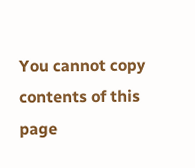You cannot copy contents of this page